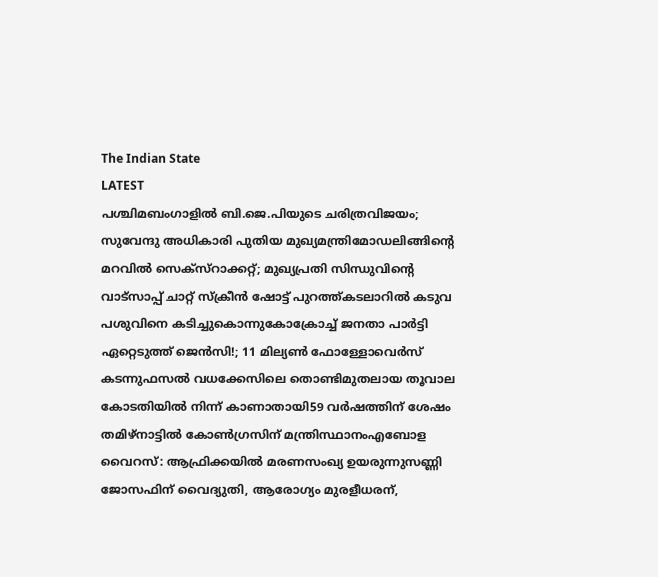The Indian State
LATEST
പശ്ചിമബംഗാളിൽ ബി.ജെ.പിയുടെ ചരിത്രവിജയം; സുവേന്ദു അധികാരി പുതിയ മുഖ്യമന്ത്രിമോഡലിങ്ങിൻ്റെ മറവിൽ സെക്സ്റാക്കറ്റ്; മുഖ്യപ്രതി സിന്ധുവിന്റെ വാട്‌സാപ്പ് ചാറ്റ് സ്‌ക്രീൻ ഷോട്ട് പുറത്ത്കടലാറിൽ കടുവ പശുവിനെ കടിച്ചുകൊന്നുകോക്രോച്ച് ജനതാ പാര്‍ട്ടി ഏറ്റെടുത്ത് ജെന്‍സി!; 11 മില്യൺ ഫോള്ളോവെർസ് കടന്നുഫസല്‍ വധക്കേസിലെ തൊണ്ടിമുതലായ തൂവാല കോടതിയില്‍ നിന്ന് കാണാതായി59 വർഷത്തിന് ശേഷം തമിഴ്നാട്ടിൽ കോൺഗ്രസിന് മന്ത്രിസ്ഥാനംഎബോള വൈറസ്: ആഫ്രിക്കയിൽ മരണസംഖ്യ ഉയരുന്നുസണ്ണി ജോസഫിന് വൈദ്യുതി, ആരോഗ്യം മുരളീധരന്,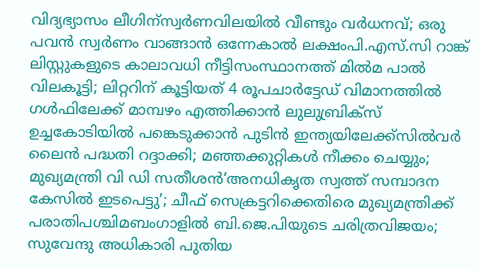വിദ്യഭ്യാസം ലീഗിന്സ്വർണവിലയിൽ വീണ്ടും വർധനവ്; ഒരു പവൻ സ്വർണം വാങ്ങാൻ ഒന്നേകാൽ ലക്ഷംപി.എസ്.സി റാങ്ക് ലിസ്റ്റുകളുടെ കാലാവധി നീട്ടിസംസ്ഥാനത്ത് മിൽമ പാൽ വിലകൂട്ടി; ലിറ്ററിന് കൂട്ടിയത് 4 രൂപചാർട്ടേഡ് വിമാനത്തില്‍ ഗള്‍ഫിലേക്ക് മാമ്പഴം എത്തിക്കാന്‍ ലുലുബ്രിക്‌സ് ഉച്ചകോടിയിൽ പങ്കെടുക്കാൻ പുടിൻ ഇന്ത്യയിലേക്ക്സില്‍വര്‍ ലൈന്‍ പദ്ധതി റദ്ദാക്കി; മഞ്ഞക്കുറ്റികള്‍ നീക്കം ചെയ്യും; മുഖ്യമന്ത്രി വി ഡി സതീശൻ‘അനധികൃത സ്വത്ത് സമ്പാദന കേസിൽ ഇടപെട്ടു’; ചീഫ് സെക്രട്ടറിക്കെതിരെ മുഖ്യമന്ത്രിക്ക് പരാതിപശ്ചിമബംഗാളിൽ ബി.ജെ.പിയുടെ ചരിത്രവിജയം; സുവേന്ദു അധികാരി പുതിയ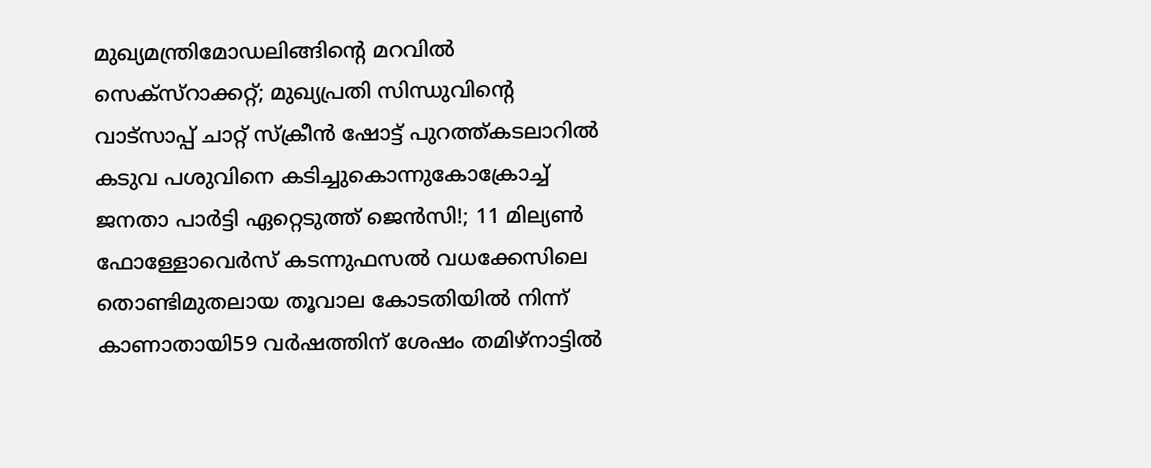മുഖ്യമന്ത്രിമോഡലിങ്ങിൻ്റെ മറവിൽ സെക്സ്റാക്കറ്റ്; മുഖ്യപ്രതി സിന്ധുവിന്റെ വാട്‌സാപ്പ് ചാറ്റ് സ്‌ക്രീൻ ഷോട്ട് പുറത്ത്കടലാറിൽ കടുവ പശുവിനെ കടിച്ചുകൊന്നുകോക്രോച്ച് ജനതാ പാര്‍ട്ടി ഏറ്റെടുത്ത് ജെന്‍സി!; 11 മില്യൺ ഫോള്ളോവെർസ് കടന്നുഫസല്‍ വധക്കേസിലെ തൊണ്ടിമുതലായ തൂവാല കോടതിയില്‍ നിന്ന് കാണാതായി59 വർഷത്തിന് ശേഷം തമിഴ്നാട്ടിൽ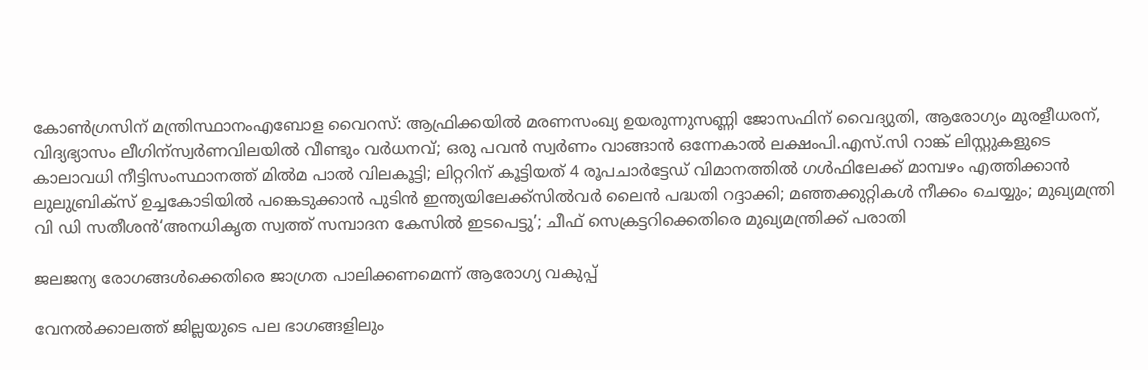കോൺഗ്രസിന് മന്ത്രിസ്ഥാനംഎബോള വൈറസ്: ആഫ്രിക്കയിൽ മരണസംഖ്യ ഉയരുന്നുസണ്ണി ജോസഫിന് വൈദ്യുതി, ആരോഗ്യം മുരളീധരന്, വിദ്യഭ്യാസം ലീഗിന്സ്വർണവിലയിൽ വീണ്ടും വർധനവ്; ഒരു പവൻ സ്വർണം വാങ്ങാൻ ഒന്നേകാൽ ലക്ഷംപി.എസ്.സി റാങ്ക് ലിസ്റ്റുകളുടെ കാലാവധി നീട്ടിസംസ്ഥാനത്ത് മിൽമ പാൽ വിലകൂട്ടി; ലിറ്ററിന് കൂട്ടിയത് 4 രൂപചാർട്ടേഡ് വിമാനത്തില്‍ ഗള്‍ഫിലേക്ക് മാമ്പഴം എത്തിക്കാന്‍ ലുലുബ്രിക്‌സ് ഉച്ചകോടിയിൽ പങ്കെടുക്കാൻ പുടിൻ ഇന്ത്യയിലേക്ക്സില്‍വര്‍ ലൈന്‍ പദ്ധതി റദ്ദാക്കി; മഞ്ഞക്കുറ്റികള്‍ നീക്കം ചെയ്യും; മുഖ്യമന്ത്രി വി ഡി സതീശൻ‘അനധികൃത സ്വത്ത് സമ്പാദന കേസിൽ ഇടപെട്ടു’; ചീഫ് സെക്രട്ടറിക്കെതിരെ മുഖ്യമന്ത്രിക്ക് പരാതി

ജലജന്യ രോഗങ്ങൾക്കെതിരെ ജാഗ്രത പാലിക്കണമെന്ന് ആരോഗ്യ വകുപ്പ്

വേനൽക്കാലത്ത് ജില്ലയുടെ പല ഭാഗങ്ങളിലും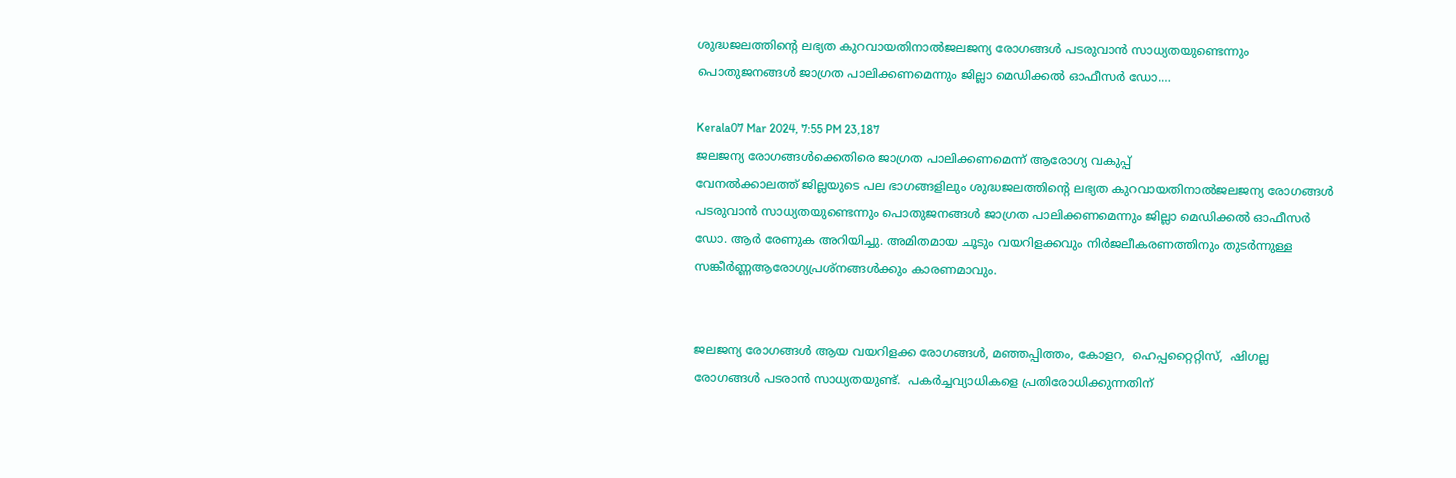ശുദ്ധജലത്തിന്റെ ലഭ്യത കുറവായതിനാൽജലജന്യ രോഗങ്ങൾ പടരുവാൻ സാധ്യതയുണ്ടെന്നും പൊതുജനങ്ങള്‍ ജാഗ്രത പാലിക്കണമെന്നും ജില്ലാ മെഡിക്കല്‍ ഓഫീസര്‍ ഡോ.…

Kerala07 Mar 2024, 7:55 PM 23,187
ജലജന്യ രോഗങ്ങൾക്കെതിരെ ജാഗ്രത പാലിക്കണമെന്ന് ആരോഗ്യ വകുപ്പ്
വേനൽക്കാലത്ത് ജില്ലയുടെ പല ഭാഗങ്ങളിലും ശുദ്ധജലത്തിന്റെ ലഭ്യത കുറവായതിനാൽജലജന്യ രോഗങ്ങൾ പടരുവാൻ സാധ്യതയുണ്ടെന്നും പൊതുജനങ്ങള്‍ ജാഗ്രത പാലിക്കണമെന്നും ജില്ലാ മെഡിക്കല്‍ ഓഫീസര്‍ ഡോ. ആര്‍ രേണുക അറിയിച്ചു. അമിതമായ ചൂടും വയറിളക്കവും നിർജലീകരണത്തിനും തുടർന്നുള്ള സങ്കീർണ്ണആരോഗ്യപ്രശ്നങ്ങൾക്കും കാരണമാവും.


ജലജന്യ രോഗങ്ങൾ ആയ വയറിളക്ക രോഗങ്ങൾ, മഞ്ഞപ്പിത്തം, കോളറ,  ഹെപ്പറ്റൈറ്റിസ്,  ഷിഗല്ല  രോഗങ്ങൾ പടരാൻ സാധ്യതയുണ്ട്.  പകർച്ചവ്യാധികളെ പ്രതിരോധിക്കുന്നതിന്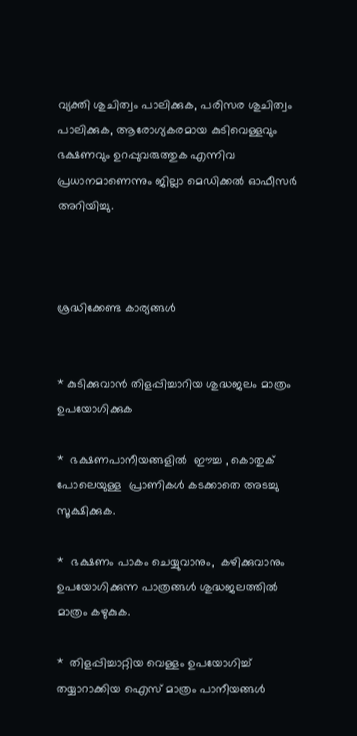വ്യക്തി ശുചിത്വം പാലിക്കുക, പരിസര ശുചിത്വം പാലിക്കുക, ആരോഗ്യകരമായ കുടിവെള്ളവും ഭക്ഷണവും ഉറപ്പുവരുത്തുക എന്നിവ പ്രധാനമാണെന്നും ജില്ലാ മെഡിക്കൽ ഓഫീസർ  അറിയിച്ചു.



ശ്രദ്ധിക്കേണ്ട കാര്യങ്ങൾ


* കുടിക്കുവാൻ തിളപ്പിച്ചാറിയ ശുദ്ധജലം മാത്രം ഉപയോഗിക്കുക

*  ഭക്ഷണപാനീയങ്ങളിൽ  ഈച്ച , കൊതുക് പോലെയുള്ള  പ്രാണികൾ കടക്കാതെ അടച്ചു സൂക്ഷിക്കുക.

*  ഭക്ഷണം പാകം ചെയ്യുവാനും,  കഴിക്കുവാനും ഉപയോഗിക്കുന്ന പാത്രങ്ങൾ ശുദ്ധജലത്തിൽ മാത്രം കഴുകുക.

*  തിളപ്പിച്ചാറ്റിയ വെള്ളം ഉപയോഗിച്ച് തയ്യാറാക്കിയ ഐസ് മാത്രം പാനീയങ്ങൾ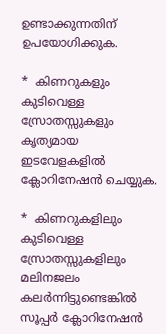ഉണ്ടാക്കുന്നതിന് ഉപയോഗിക്കുക.

*  കിണറുകളും കുടിവെള്ള സ്രോതസ്സുകളും കൃത്യമായ ഇടവേളകളിൽ ക്ലോറിനേഷൻ ചെയ്യുക.

*  കിണറുകളിലും കുടിവെള്ള സ്രോതസ്സുകളിലും മലിനജലം കലർന്നിട്ടുണ്ടെങ്കിൽ സൂപ്പർ ക്ലോറിനേഷൻ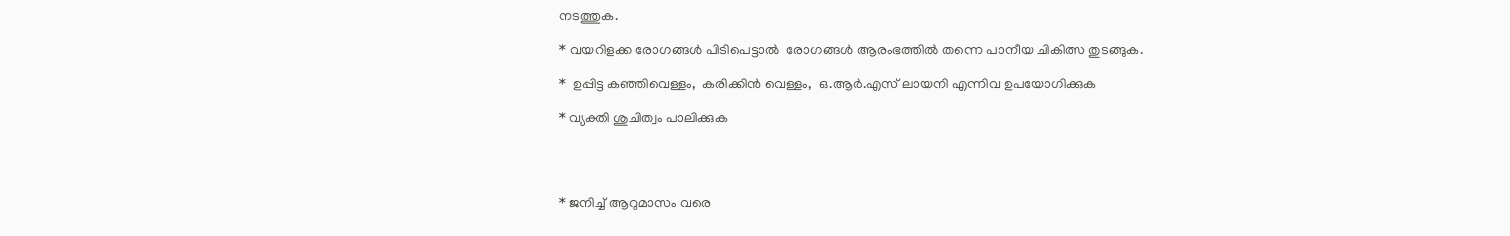നടത്തുക.

* വയറിളക്ക രോഗങ്ങൾ പിടിപെട്ടാൽ  രോഗങ്ങൾ ആരംഭത്തിൽ തന്നെ പാനീയ ചികിത്സ തുടങ്ങുക.

*  ഉപ്പിട്ട കഞ്ഞിവെള്ളം,  കരിക്കിൻ വെള്ളം,  ഒ.ആർ.എസ് ലായനി എന്നിവ ഉപയോഗിക്കുക

* വ്യക്തി ശുചിത്വം പാലിക്കുക




* ജനിച്ച് ആറുമാസം വരെ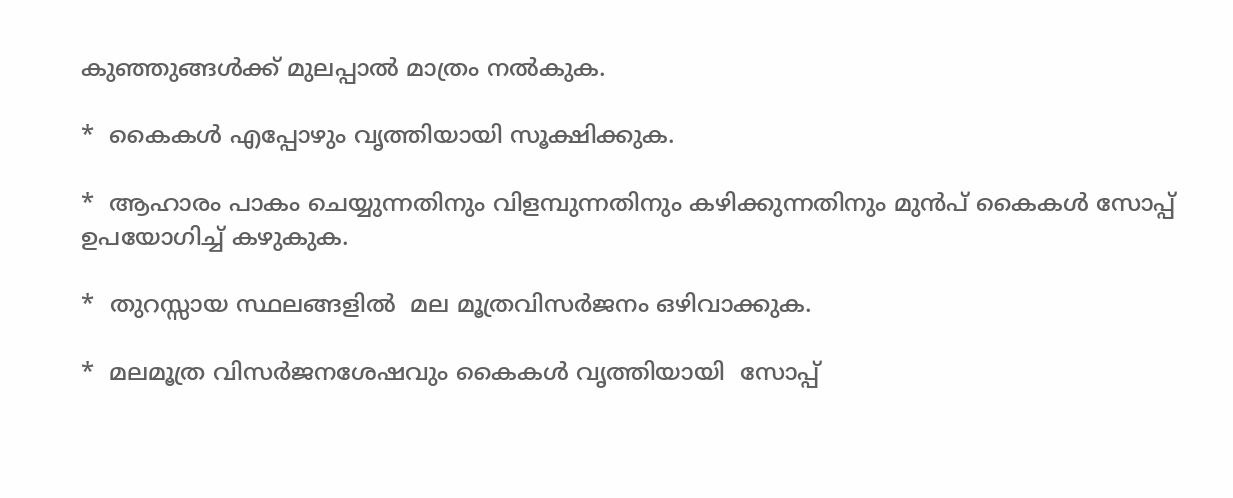കുഞ്ഞുങ്ങൾക്ക് മുലപ്പാൽ മാത്രം നൽകുക.

*  കൈകൾ എപ്പോഴും വൃത്തിയായി സൂക്ഷിക്കുക.

*  ആഹാരം പാകം ചെയ്യുന്നതിനും വിളമ്പുന്നതിനും കഴിക്കുന്നതിനും മുൻപ് കൈകൾ സോപ്പ് ഉപയോഗിച്ച് കഴുകുക.

*  തുറസ്സായ സ്ഥലങ്ങളിൽ  മല മൂത്രവിസർജനം ഒഴിവാക്കുക.

*  മലമൂത്ര വിസർജനശേഷവും കൈകൾ വൃത്തിയായി  സോപ്പ്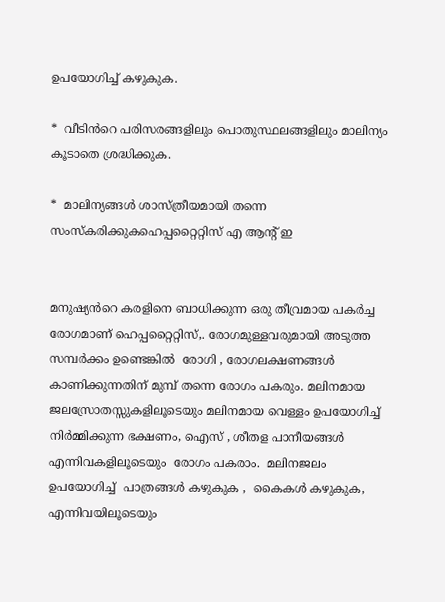ഉപയോഗിച്ച് കഴുകുക.

*  വീടിൻറെ പരിസരങ്ങളിലും പൊതുസ്ഥലങ്ങളിലും മാലിന്യം കൂടാതെ ശ്രദ്ധിക്കുക.

*  മാലിന്യങ്ങൾ ശാസ്ത്രീയമായി തന്നെ സംസ്കരിക്കുകഹെപ്പറ്റൈറ്റിസ് എ ആന്റ് ഇ


മനുഷ്യൻറെ കരളിനെ ബാധിക്കുന്ന ഒരു തീവ്രമായ പകർച്ച രോഗമാണ് ഹെപ്പറ്റൈറ്റിസ്,. രോഗമുള്ളവരുമായി അടുത്ത സമ്പർക്കം ഉണ്ടെങ്കിൽ  രോഗി , രോഗലക്ഷണങ്ങൾ കാണിക്കുന്നതിന് മുമ്പ് തന്നെ രോഗം പകരും. മലിനമായ ജലസ്രോതസ്സുകളിലൂടെയും മലിനമായ വെള്ളം ഉപയോഗിച്ച് നിർമ്മിക്കുന്ന ഭക്ഷണം, ഐസ് , ശീതള പാനീയങ്ങൾ എന്നിവകളിലൂടെയും  രോഗം പകരാം.  മലിനജലം ഉപയോഗിച്ച്  പാത്രങ്ങൾ കഴുകുക ,  കൈകൾ കഴുകുക,   എന്നിവയിലൂടെയും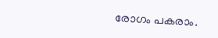രോഗം പകരാം.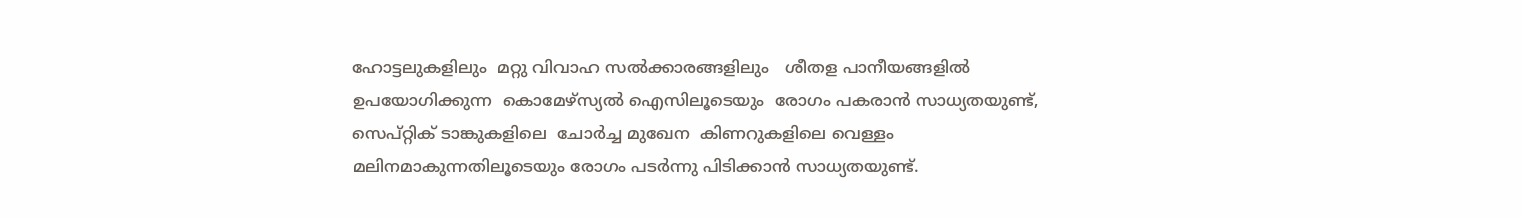ഹോട്ടലുകളിലും  മറ്റു വിവാഹ സൽക്കാരങ്ങളിലും   ശീതള പാനീയങ്ങളിൽ ഉപയോഗിക്കുന്ന  കൊമേഴ്സ്യൽ ഐസിലൂടെയും  രോഗം പകരാൻ സാധ്യതയുണ്ട്,  സെപ്റ്റിക് ടാങ്കുകളിലെ  ചോർച്ച മുഖേന  കിണറുകളിലെ വെള്ളം   മലിനമാകുന്നതിലൂടെയും രോഗം പടർന്നു പിടിക്കാൻ സാധ്യതയുണ്ട്.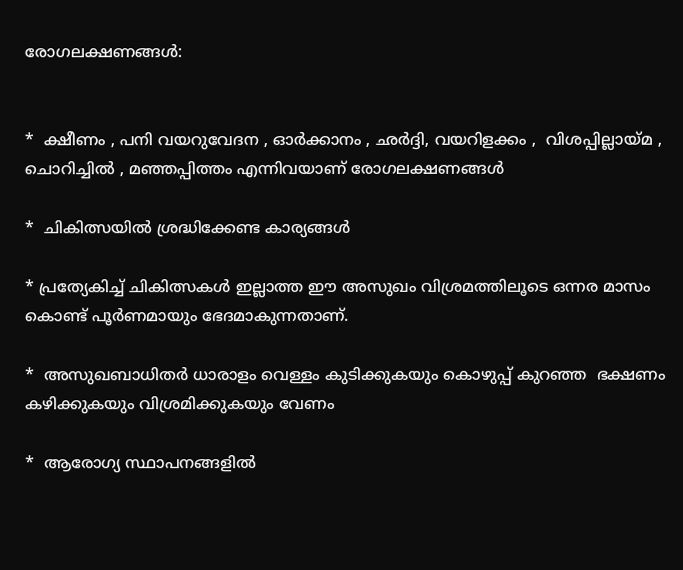രോഗലക്ഷണങ്ങൾ:


*  ക്ഷീണം , പനി വയറുവേദന , ഓർക്കാനം , ഛർദ്ദി, വയറിളക്കം ,  വിശപ്പില്ലായ്മ , ചൊറിച്ചിൽ , മഞ്ഞപ്പിത്തം എന്നിവയാണ് രോഗലക്ഷണങ്ങൾ

*  ചികിത്സയിൽ ശ്രദ്ധിക്കേണ്ട കാര്യങ്ങൾ

* പ്രത്യേകിച്ച് ചികിത്സകൾ ഇല്ലാത്ത ഈ അസുഖം വിശ്രമത്തിലൂടെ ഒന്നര മാസം കൊണ്ട് പൂർണമായും ഭേദമാകുന്നതാണ്.

*  അസുഖബാധിതർ ധാരാളം വെള്ളം കുടിക്കുകയും കൊഴുപ്പ് കുറഞ്ഞ  ഭക്ഷണം കഴിക്കുകയും വിശ്രമിക്കുകയും വേണം

*  ആരോഗ്യ സ്ഥാപനങ്ങളിൽ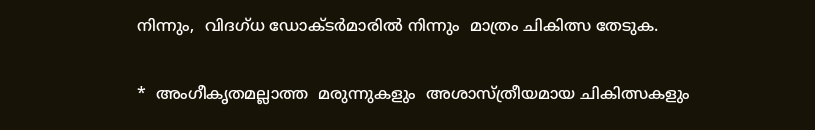നിന്നും,  വിദഗ്ധ ഡോക്ടർമാരിൽ നിന്നും  മാത്രം ചികിത്സ തേടുക.

*  അംഗീകൃതമല്ലാത്ത  മരുന്നുകളും  അശാസ്ത്രീയമായ ചികിത്സകളും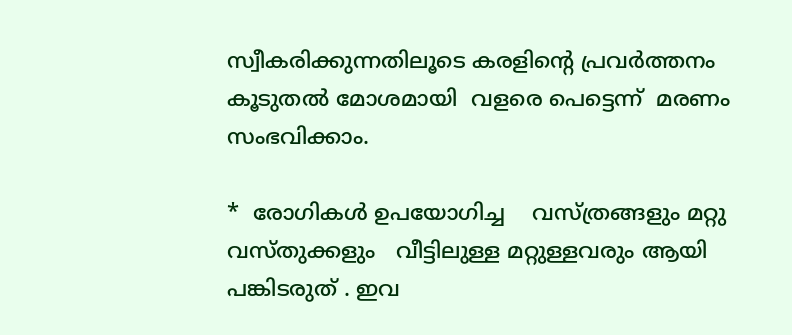സ്വീകരിക്കുന്നതിലൂടെ കരളിന്റെ പ്രവർത്തനം കൂടുതൽ മോശമായി  വളരെ പെട്ടെന്ന്  മരണം സംഭവിക്കാം.

*  രോഗികൾ ഉപയോഗിച്ച    വസ്ത്രങ്ങളും മറ്റു വസ്തുക്കളും   വീട്ടിലുള്ള മറ്റുള്ളവരും ആയി  പങ്കിടരുത് . ഇവ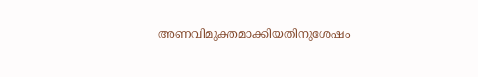അണവിമുക്തമാക്കിയതിനുശേഷം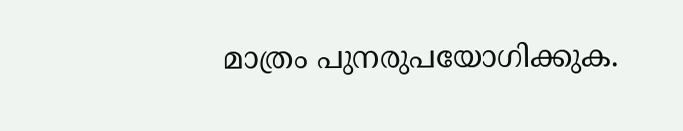മാത്രം പുനരുപയോഗിക്കുക.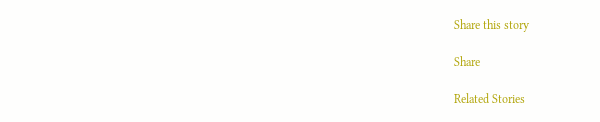Share this story

Share

Related Stories